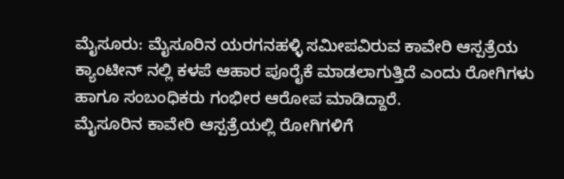ಮೈಸೂರು: ಮೈಸೂರಿನ ಯರಗನಹಳ್ಳಿ ಸಮೀಪವಿರುವ ಕಾವೇರಿ ಆಸ್ಪತ್ರೆಯ ಕ್ಯಾಂಟೀನ್ ನಲ್ಲಿ ಕಳಪೆ ಆಹಾರ ಪೂರೈಕೆ ಮಾಡಲಾಗುತ್ತಿದೆ ಎಂದು ರೋಗಿಗಳು ಹಾಗೂ ಸಂಬಂಧಿಕರು ಗಂಭೀರ ಆರೋಪ ಮಾಡಿದ್ದಾರೆ.
ಮೈಸೂರಿನ ಕಾವೇರಿ ಆಸ್ಪತ್ರೆಯಲ್ಲಿ ರೋಗಿಗಳಿಗೆ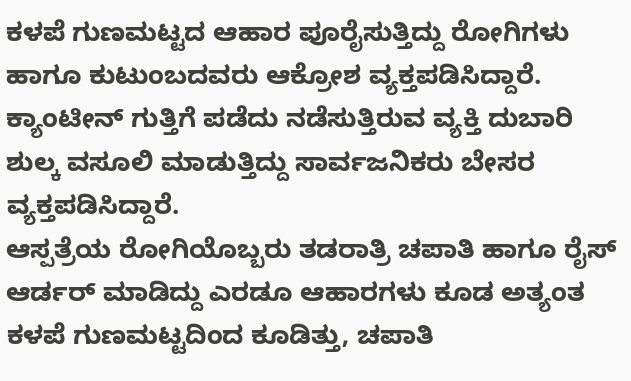ಕಳಪೆ ಗುಣಮಟ್ಟದ ಆಹಾರ ಪೂರೈಸುತ್ತಿದ್ದು ರೋಗಿಗಳು ಹಾಗೂ ಕುಟುಂಬದವರು ಆಕ್ರೋಶ ವ್ಯಕ್ತಪಡಿಸಿದ್ದಾರೆ.
ಕ್ಯಾಂಟೀನ್ ಗುತ್ತಿಗೆ ಪಡೆದು ನಡೆಸುತ್ತಿರುವ ವ್ಯಕ್ತಿ ದುಬಾರಿ ಶುಲ್ಕ ವಸೂಲಿ ಮಾಡುತ್ತಿದ್ದು ಸಾರ್ವಜನಿಕರು ಬೇಸರ ವ್ಯಕ್ತಪಡಿಸಿದ್ದಾರೆ.
ಆಸ್ಪತ್ರೆಯ ರೋಗಿಯೊಬ್ಬರು ತಡರಾತ್ರಿ ಚಪಾತಿ ಹಾಗೂ ರೈಸ್ ಆರ್ಡರ್ ಮಾಡಿದ್ದು ಎರಡೂ ಆಹಾರಗಳು ಕೂಡ ಅತ್ಯಂತ ಕಳಪೆ ಗುಣಮಟ್ಟದಿಂದ ಕೂಡಿತ್ತು, ಚಪಾತಿ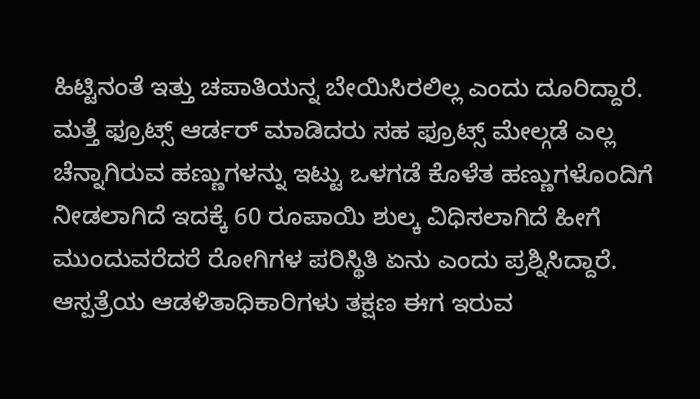ಹಿಟ್ಟಿನಂತೆ ಇತ್ತು ಚಪಾತಿಯನ್ನ ಬೇಯಿಸಿರಲಿಲ್ಲ ಎಂದು ದೂರಿದ್ದಾರೆ.
ಮತ್ತೆ ಫ್ರೂಟ್ಸ್ ಆರ್ಡರ್ ಮಾಡಿದರು ಸಹ ಫ್ರೂಟ್ಸ್ ಮೇಲ್ಗಡೆ ಎಲ್ಲ ಚೆನ್ನಾಗಿರುವ ಹಣ್ಣುಗಳನ್ನು ಇಟ್ಟು ಒಳಗಡೆ ಕೊಳೆತ ಹಣ್ಣುಗಳೊಂದಿಗೆ ನೀಡಲಾಗಿದೆ ಇದಕ್ಕೆ 60 ರೂಪಾಯಿ ಶುಲ್ಕ ವಿಧಿಸಲಾಗಿದೆ ಹೀಗೆ ಮುಂದುವರೆದರೆ ರೋಗಿಗಳ ಪರಿಸ್ಥಿತಿ ಏನು ಎಂದು ಪ್ರಶ್ನಿಸಿದ್ದಾರೆ.
ಆಸ್ಪತ್ರೆಯ ಆಡಳಿತಾಧಿಕಾರಿಗಳು ತಕ್ಷಣ ಈಗ ಇರುವ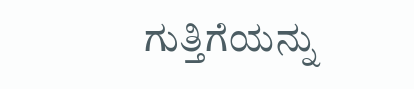ಗುತ್ತಿಗೆಯನ್ನು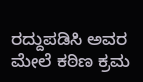ರದ್ದುಪಡಿಸಿ ಅವರ ಮೇಲೆ ಕಠಿಣ ಕ್ರಮ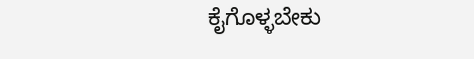ಕೈಗೊಳ್ಳಬೇಕು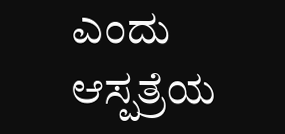ಎಂದು ಆಸ್ಪತ್ರೆಯ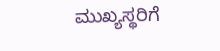ಮುಖ್ಯಸ್ಥರಿಗೆ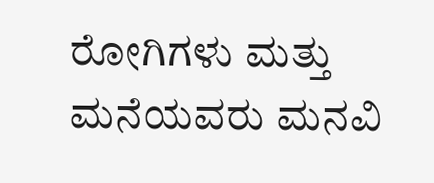ರೋಗಿಗಳು ಮತ್ತು ಮನೆಯವರು ಮನವಿ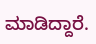ಮಾಡಿದ್ದಾರೆ.